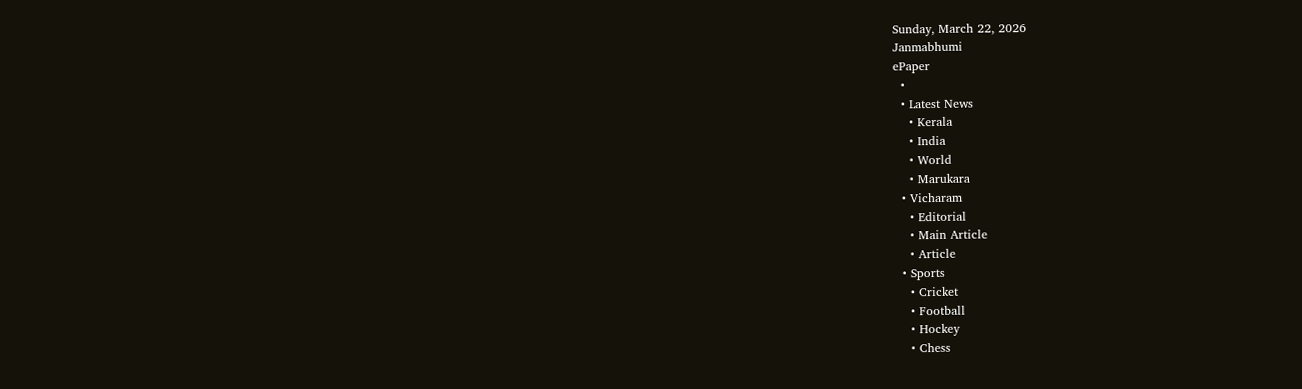Sunday, March 22, 2026
Janmabhumi
ePaper
  •
  • Latest News
    • Kerala
    • India
    • World
    • Marukara
  • Vicharam
    • Editorial
    • Main Article
    • Article
  • Sports
    • Cricket
    • Football
    • Hockey
    • Chess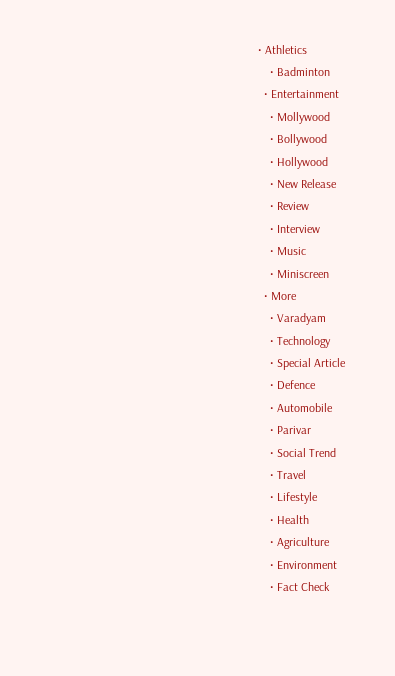• Athletics
    • Badminton
  • Entertainment
    • Mollywood
    • Bollywood
    • Hollywood
    • New Release
    • Review
    • Interview
    • Music
    • Miniscreen
  • More
    • Varadyam
    • Technology
    • Special Article
    • Defence
    • Automobile
    • Parivar
    • Social Trend
    • Travel
    • Lifestyle
    • Health
    • Agriculture
    • Environment
    • Fact Check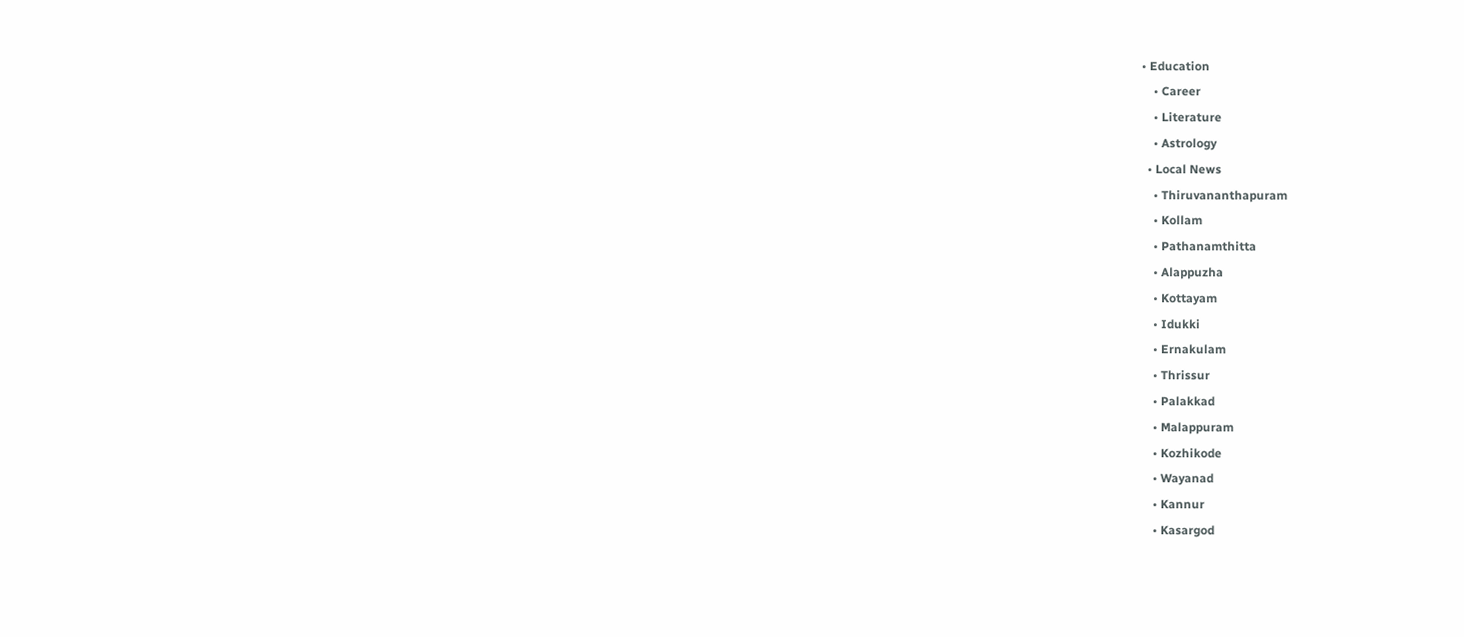• Education
    • Career
    • Literature
    • Astrology
  • Local News
    • Thiruvananthapuram
    • Kollam
    • Pathanamthitta
    • Alappuzha
    • Kottayam
    • Idukki
    • Ernakulam
    • Thrissur
    • Palakkad
    • Malappuram
    • Kozhikode
    • Wayanad
    • Kannur
    • Kasargod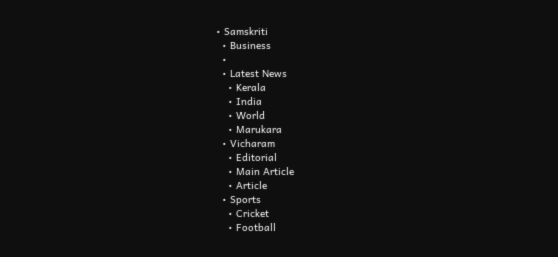• Samskriti
  • Business
  •
  • Latest News
    • Kerala
    • India
    • World
    • Marukara
  • Vicharam
    • Editorial
    • Main Article
    • Article
  • Sports
    • Cricket
    • Football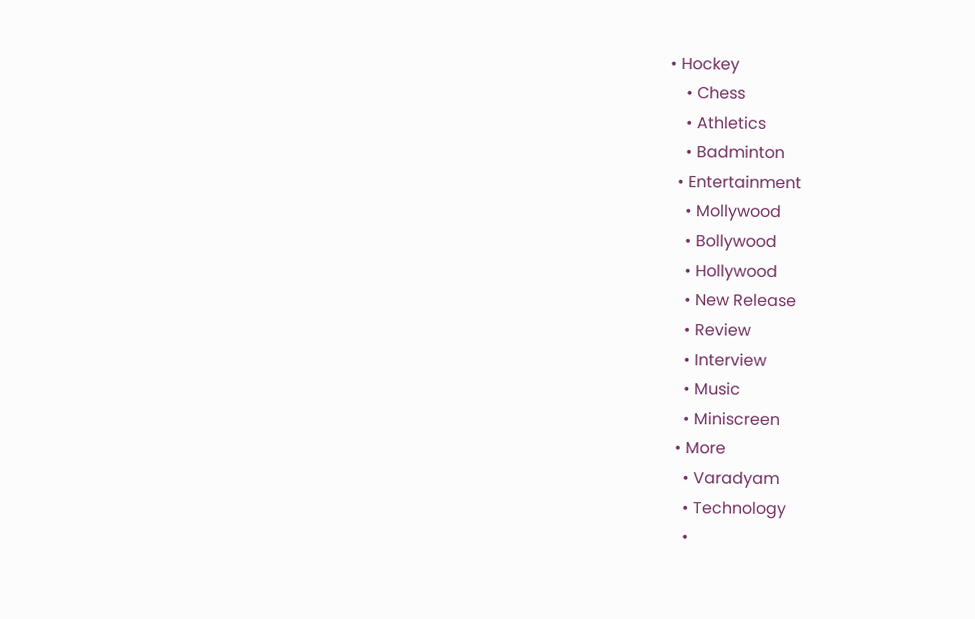• Hockey
    • Chess
    • Athletics
    • Badminton
  • Entertainment
    • Mollywood
    • Bollywood
    • Hollywood
    • New Release
    • Review
    • Interview
    • Music
    • Miniscreen
  • More
    • Varadyam
    • Technology
    •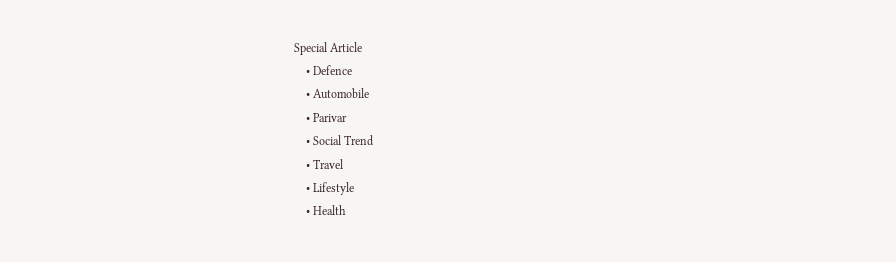Special Article
    • Defence
    • Automobile
    • Parivar
    • Social Trend
    • Travel
    • Lifestyle
    • Health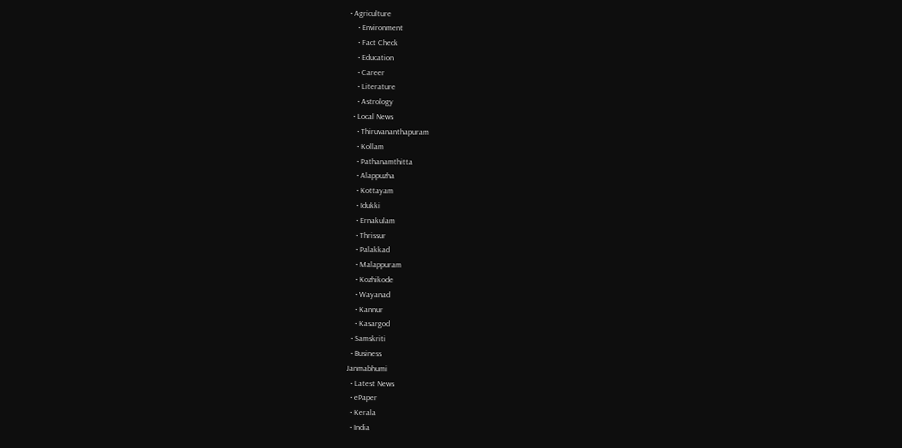• Agriculture
    • Environment
    • Fact Check
    • Education
    • Career
    • Literature
    • Astrology
  • Local News
    • Thiruvananthapuram
    • Kollam
    • Pathanamthitta
    • Alappuzha
    • Kottayam
    • Idukki
    • Ernakulam
    • Thrissur
    • Palakkad
    • Malappuram
    • Kozhikode
    • Wayanad
    • Kannur
    • Kasargod
  • Samskriti
  • Business
Janmabhumi
  • Latest News
  • ePaper
  • Kerala
  • India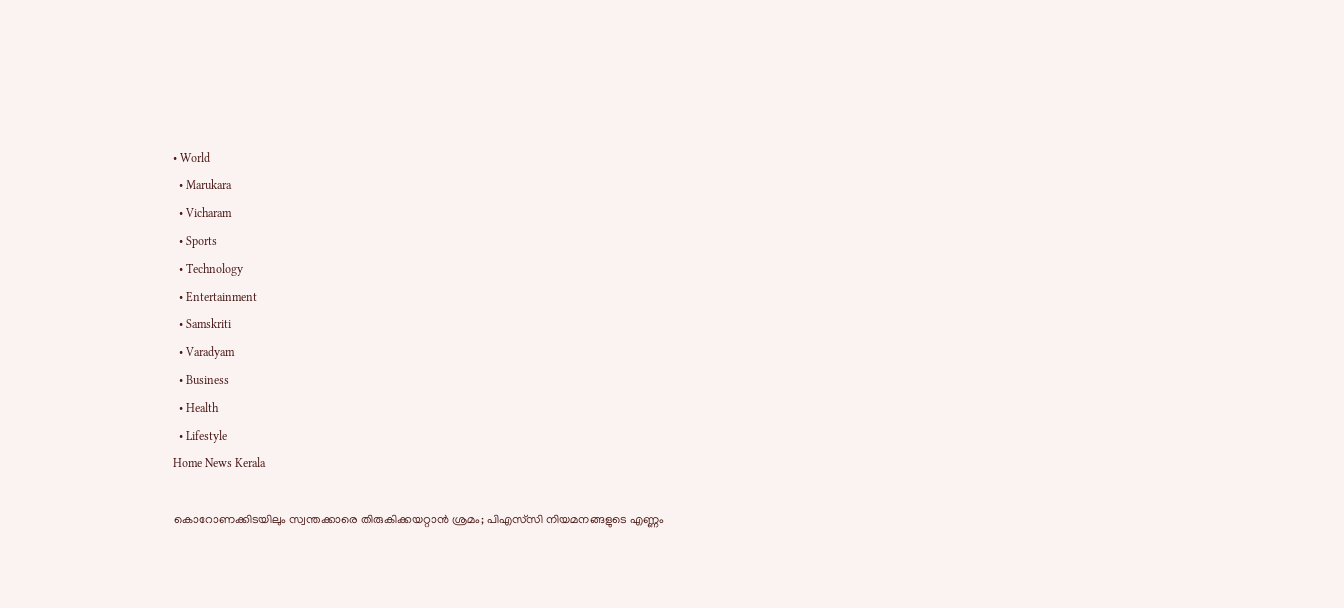• World
  • Marukara
  • Vicharam
  • Sports
  • Technology
  • Entertainment
  • Samskriti
  • Varadyam
  • Business
  • Health
  • Lifestyle
Home News Kerala

കൊറോണക്കിടയിലും സ്വന്തക്കാരെ തിരുകിക്കയറ്റാന്‍ ശ്രമം; പിഎസ്‌സി നിയമനങ്ങളുടെ എണ്ണം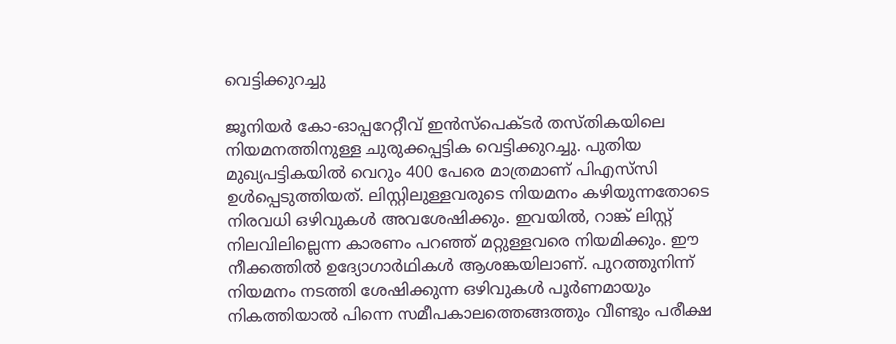വെട്ടിക്കുറച്ചു

ജൂനിയര്‍ കോ-ഓപ്പറേറ്റീവ് ഇന്‍സ്‌പെക്ടര്‍ തസ്തികയിലെ നിയമനത്തിനുള്ള ചുരുക്കപ്പട്ടിക വെട്ടിക്കുറച്ചു. പുതിയ മുഖ്യപട്ടികയില്‍ വെറും 400 പേരെ മാത്രമാണ് പിഎസ്‌സി ഉള്‍പ്പെടുത്തിയത്. ലിസ്റ്റിലുള്ളവരുടെ നിയമനം കഴിയുന്നതോടെ നിരവധി ഒഴിവുകള്‍ അവശേഷിക്കും. ഇവയില്‍, റാങ്ക് ലിസ്റ്റ് നിലവിലില്ലെന്ന കാരണം പറഞ്ഞ് മറ്റുള്ളവരെ നിയമിക്കും. ഈ നീക്കത്തില്‍ ഉദ്യോഗാര്‍ഥികള്‍ ആശങ്കയിലാണ്. പുറത്തുനിന്ന് നിയമനം നടത്തി ശേഷിക്കുന്ന ഒഴിവുകള്‍ പൂര്‍ണമായും നികത്തിയാല്‍ പിന്നെ സമീപകാലത്തെങ്ങത്തും വീണ്ടും പരീക്ഷ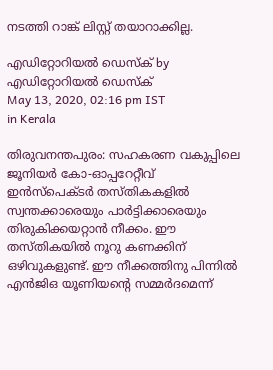നടത്തി റാങ്ക് ലിസ്റ്റ് തയാറാക്കില്ല.

എഡിറ്റോറിയൽ ഡെസ്ക് by എഡിറ്റോറിയൽ ഡെസ്ക്
May 13, 2020, 02:16 pm IST
in Kerala

തിരുവനന്തപുരം: സഹകരണ വകുപ്പിലെ ജൂനിയര്‍ കോ-ഓപ്പറേറ്റീവ് ഇന്‍സ്‌പെക്ടര്‍ തസ്തികകളില്‍ സ്വന്തക്കാരെയും പാര്‍ട്ടിക്കാരെയും തിരുകിക്കയറ്റാന്‍ നീക്കം. ഈ തസ്തികയില്‍ നൂറു കണക്കിന് ഒഴിവുകളുണ്ട്. ഈ നീക്കത്തിനു പിന്നില്‍ എന്‍ജിഒ യൂണിയന്റെ സമ്മര്‍ദമെന്ന്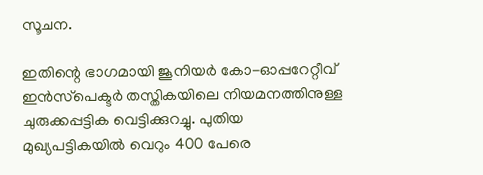സൂചന.

ഇതിന്റെ ഭാഗമായി ജൂനിയര്‍ കോ-ഓപ്പറേറ്റീവ് ഇന്‍സ്‌പെക്ടര്‍ തസ്തികയിലെ നിയമനത്തിനുള്ള ചുരുക്കപ്പട്ടിക വെട്ടിക്കുറച്ചു. പുതിയ മുഖ്യപട്ടികയില്‍ വെറും 400 പേരെ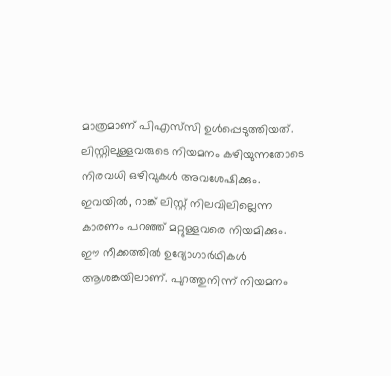മാത്രമാണ് പിഎസ്‌സി ഉള്‍പ്പെടുത്തിയത്. ലിസ്റ്റിലുള്ളവരുടെ നിയമനം കഴിയുന്നതോടെ നിരവധി ഒഴിവുകള്‍ അവശേഷിക്കും. ഇവയില്‍, റാങ്ക് ലിസ്റ്റ് നിലവിലില്ലെന്ന കാരണം പറഞ്ഞ് മറ്റുള്ളവരെ നിയമിക്കും. ഈ നീക്കത്തില്‍ ഉദ്യോഗാര്‍ഥികള്‍ ആശങ്കയിലാണ്. പുറത്തുനിന്ന് നിയമനം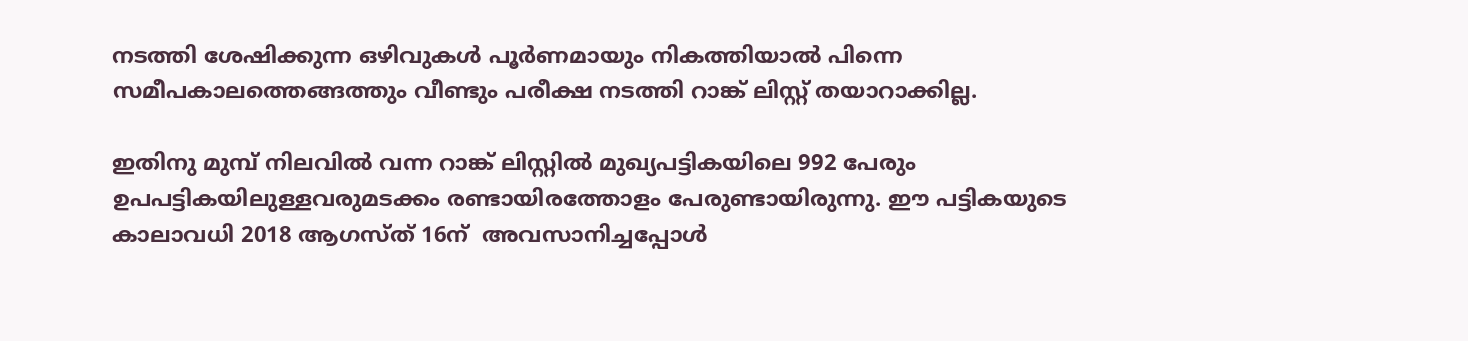നടത്തി ശേഷിക്കുന്ന ഒഴിവുകള്‍ പൂര്‍ണമായും നികത്തിയാല്‍ പിന്നെ സമീപകാലത്തെങ്ങത്തും വീണ്ടും പരീക്ഷ നടത്തി റാങ്ക് ലിസ്റ്റ് തയാറാക്കില്ല.

ഇതിനു മുമ്പ് നിലവില്‍ വന്ന റാങ്ക് ലിസ്റ്റില്‍ മുഖ്യപട്ടികയിലെ 992 പേരും ഉപപട്ടികയിലുള്ളവരുമടക്കം രണ്ടായിരത്തോളം പേരുണ്ടായിരുന്നു. ഈ പട്ടികയുടെ കാലാവധി 2018 ആഗസ്ത് 16ന്  അവസാനിച്ചപ്പോള്‍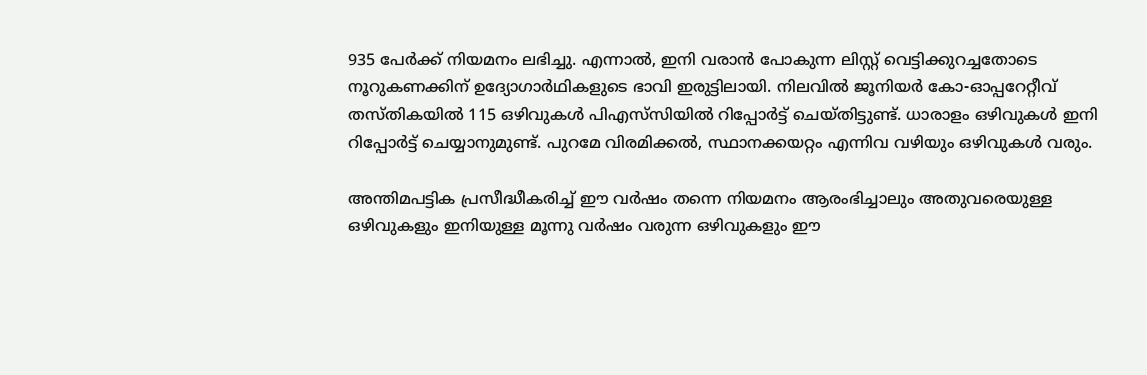935 പേര്‍ക്ക് നിയമനം ലഭിച്ചു. എന്നാല്‍, ഇനി വരാന്‍ പോകുന്ന ലിസ്റ്റ് വെട്ടിക്കുറച്ചതോടെ  നൂറുകണക്കിന് ഉദ്യോഗാര്‍ഥികളുടെ ഭാവി ഇരുട്ടിലായി. നിലവില്‍ ജൂനിയര്‍ കോ-ഓപ്പറേറ്റീവ് തസ്തികയില്‍ 115 ഒഴിവുകള്‍ പിഎസ്‌സിയില്‍ റിപ്പോര്‍ട്ട് ചെയ്തിട്ടുണ്ട്. ധാരാളം ഒഴിവുകള്‍ ഇനി റിപ്പോര്‍ട്ട് ചെയ്യാനുമുണ്ട്. പുറമേ വിരമിക്കല്‍, സ്ഥാനക്കയറ്റം എന്നിവ വഴിയും ഒഴിവുകള്‍ വരും.

അന്തിമപട്ടിക പ്രസീദ്ധീകരിച്ച് ഈ വര്‍ഷം തന്നെ നിയമനം ആരംഭിച്ചാലും അതുവരെയുള്ള ഒഴിവുകളും ഇനിയുള്ള മൂന്നു വര്‍ഷം വരുന്ന ഒഴിവുകളും ഈ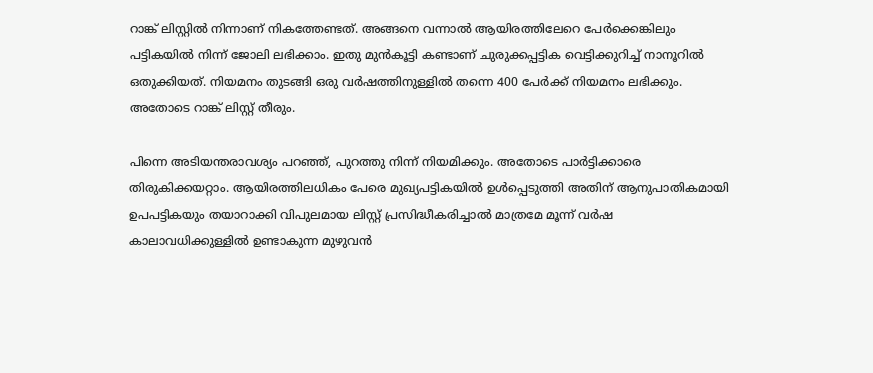റാങ്ക് ലിസ്റ്റില്‍ നിന്നാണ് നികത്തേണ്ടത്. അങ്ങനെ വന്നാല്‍ ആയിരത്തിലേറെ പേര്‍ക്കെങ്കിലും പട്ടികയില്‍ നിന്ന് ജോലി ലഭിക്കാം. ഇതു മുന്‍കൂട്ടി കണ്ടാണ് ചുരുക്കപ്പട്ടിക വെട്ടിക്കുറിച്ച് നാനൂറില്‍ ഒതുക്കിയത്. നിയമനം തുടങ്ങി ഒരു വര്‍ഷത്തിനുള്ളില്‍ തന്നെ 400 പേര്‍ക്ക് നിയമനം ലഭിക്കും. അതോടെ റാങ്ക് ലിസ്റ്റ് തീരും.

പിന്നെ അടിയന്തരാവശ്യം പറഞ്ഞ്, പുറത്തു നിന്ന് നിയമിക്കും. അതോടെ പാര്‍ട്ടിക്കാരെ തിരുകിക്കയറ്റാം. ആയിരത്തിലധികം പേരെ മുഖ്യപട്ടികയില്‍ ഉള്‍പ്പെടുത്തി അതിന് ആനുപാതികമായി ഉപപട്ടികയും തയാറാക്കി വിപുലമായ ലിസ്റ്റ് പ്രസിദ്ധീകരിച്ചാല്‍ മാത്രമേ മൂന്ന് വര്‍ഷ കാലാവധിക്കുള്ളില്‍ ഉണ്ടാകുന്ന മുഴുവന്‍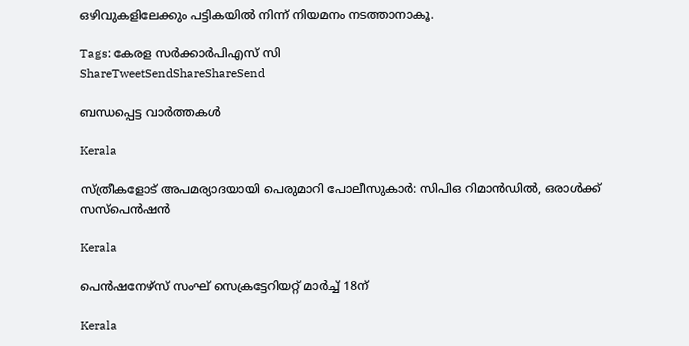ഒഴിവുകളിലേക്കും പട്ടികയില്‍ നിന്ന് നിയമനം നടത്താനാകൂ.

Tags: കേരള സര്‍ക്കാര്‍പിഎസ് സി
ShareTweetSendShareShareSend

ബന്ധപ്പെട്ട വാര്‍ത്തകള്‍

Kerala

സ്ത്രീകളോട് അപമര്യാദയായി പെരുമാറി പോലീസുകാര്‍: സിപിഒ റിമാന്‍ഡില്‍, ഒരാള്‍ക്ക് സസ്പെന്‍ഷന്‍

Kerala

പെന്‍ഷനേഴ്‌സ് സംഘ് സെക്രട്ടേറിയറ്റ് മാര്‍ച്ച് 18ന്

Kerala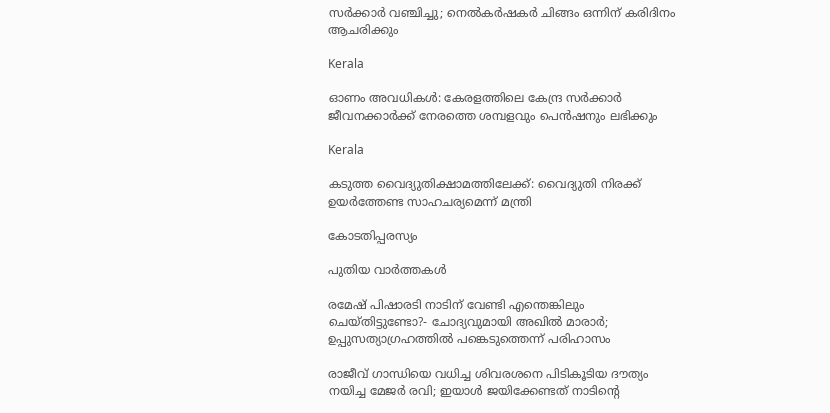സര്‍ക്കാര്‍ വഞ്ചിച്ചു; നെല്‍കര്‍ഷകര്‍ ചിങ്ങം ഒന്നിന്‌ കരിദിനം ആചരിക്കും

Kerala

ഓണം അവധികള്‍: കേരളത്തിലെ കേന്ദ്ര സര്‍ക്കാര്‍ ജീവനക്കാര്‍ക്ക് നേരത്തെ ശമ്പളവും പെന്‍ഷനും ലഭിക്കും

Kerala

കടുത്ത വൈദ്യുതിക്ഷാമത്തിലേക്ക്: വൈദ്യുതി നിരക്ക് ഉയര്‍ത്തേണ്ട സാഹചര്യമെന്ന് മന്ത്രി

കോടതിപ്പരസ്യം

പുതിയ വാര്‍ത്തകള്‍

രമേഷ് പിഷാരടി നാടിന് വേണ്ടി എന്തെങ്കിലും ചെയ്തിട്ടുണ്ടോ?- ചോദ്യവുമായി അഖില്‍ മാരാര്‍; ഉപ്പുസത്യാഗ്രഹത്തില്‍ പങ്കെടുത്തെന്ന് പരിഹാസം

രാജീവ് ഗാന്ധിയെ വധിച്ച ശിവരശനെ പിടികൂടിയ ദൗത്യം നയിച്ച മേജർ രവി; ഇയാള്‍ ജയിക്കേണ്ടത് നാടിന്റെ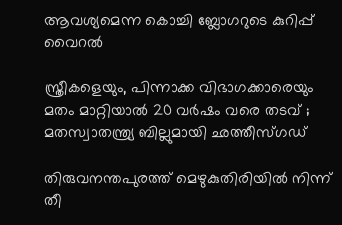ആവശ്യമെന്ന കൊച്ചി ബ്ലോഗറുടെ കുറിപ്പ് വൈറല്‍

സ്ത്രീകളെയും, പിന്നാക്ക വിഭാഗക്കാരെയും മതം മാറ്റിയാൽ 20 വർഷം വരെ തടവ് ; മതസ്വാതന്ത്ര്യ ബില്ലുമായി ഛത്തീസ്ഗഡ്

തിരുവനന്തപുരത്ത് മെഴുകുതിരിയില്‍ നിന്ന് തീ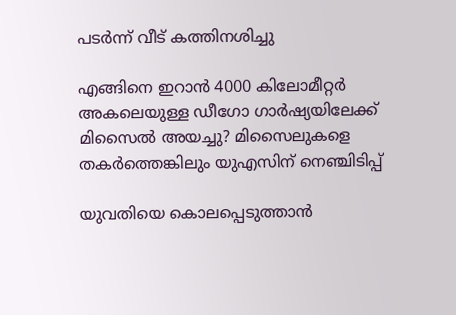പടര്‍ന്ന് വീട് കത്തിനശിച്ചു

എങ്ങിനെ ഇറാന്‍ 4000 കിലോമീറ്റർ അകലെയുള്ള ഡീഗോ ഗാർഷ്യയിലേക്ക് മിസൈല്‍ അയച്ചു? മിസൈലുകളെ തകര്‍ത്തെങ്കിലും യുഎസിന് നെഞ്ചിടിപ്പ്

യുവതിയെ കൊലപ്പെടുത്താന്‍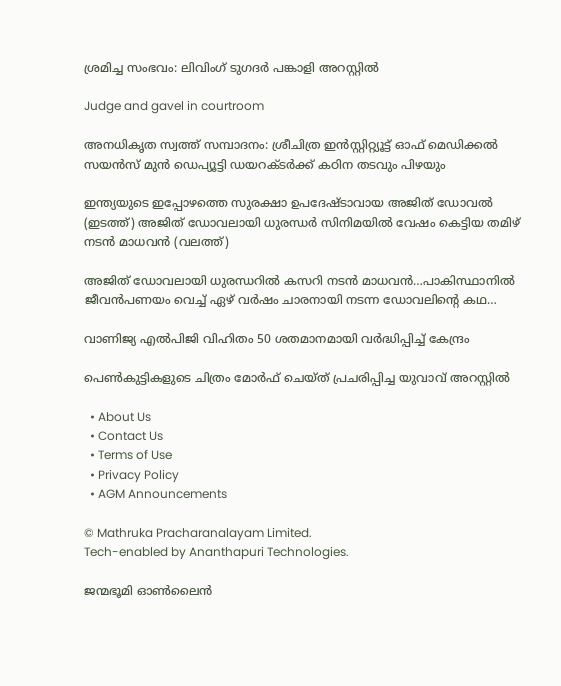ശ്രമിച്ച സംഭവം: ലിവിംഗ് ടുഗദര്‍ പങ്കാളി അറസ്റ്റില്‍

Judge and gavel in courtroom

അനധികൃത സ്വത്ത് സമ്പാദനം: ശ്രീചിത്ര ഇന്‍സ്റ്റിറ്റ്യൂട്ട് ഓഫ് മെഡിക്കല്‍ സയന്‍സ് മുന്‍ ഡെപ്യൂട്ടി ഡയറക്ടര്‍ക്ക് കഠിന തടവും പിഴയും

ഇന്ത്യയുടെ ഇപ്പോഴത്തെ സുരക്ഷാ ഉപദേഷ്ടാവായ അജിത് ഡോവല്‍ (ഇടത്ത്) അജിത് ഡോവലായി ധുരന്ധര്‍ സിനിമയില്‍ വേഷം കെട്ടിയ തമിഴ് നടന്‍ മാധവന്‍ (വലത്ത്)

അജിത് ഡോവലായി ധുരന്ധറില്‍ കസറി നടന്‍ മാധവന്‍…പാകിസ്ഥാനില്‍ ജീവന്‍പണയം വെച്ച് ഏഴ് വര്‍ഷം ചാരനായി നടന്ന ഡോവലിന്റെ കഥ…

വാണിജ്യ എല്‍പിജി വിഹിതം 50 ശതമാനമായി വര്‍ദ്ധിപ്പിച്ച് കേന്ദ്രം

പെണ്‍കുട്ടികളുടെ ചിത്രം മോര്‍ഫ് ചെയ്ത് പ്രചരിപ്പിച്ച യുവാവ് അറസ്റ്റില്‍

  • About Us
  • Contact Us
  • Terms of Use
  • Privacy Policy
  • AGM Announcements

© Mathruka Pracharanalayam Limited.
Tech-enabled by Ananthapuri Technologies.

ജന്മഭൂമി ഓണ്‍ലൈന്‍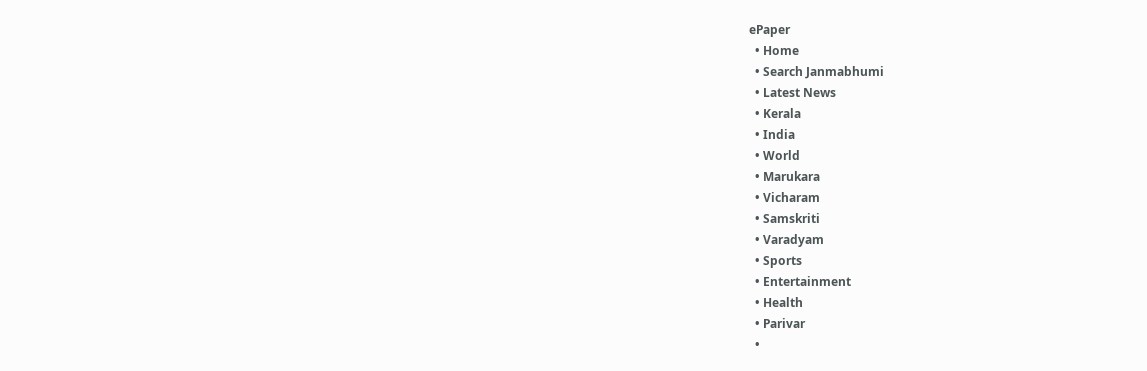ePaper
  • Home
  • Search Janmabhumi
  • Latest News
  • Kerala
  • India
  • World
  • Marukara
  • Vicharam
  • Samskriti
  • Varadyam
  • Sports
  • Entertainment
  • Health
  • Parivar
  •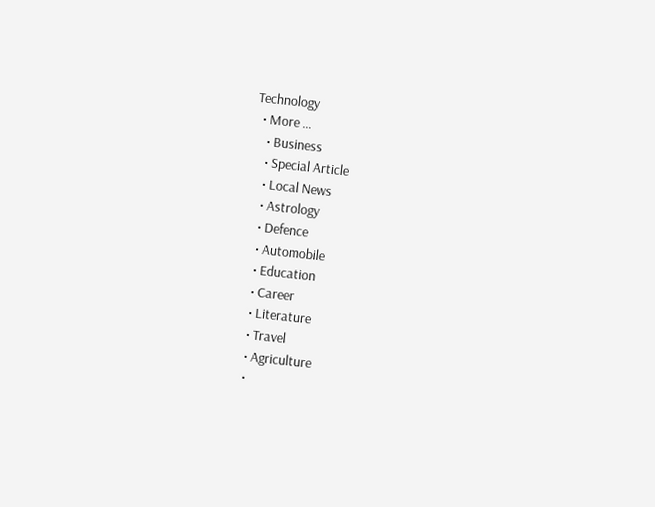Technology
  • More …
    • Business
    • Special Article
    • Local News
    • Astrology
    • Defence
    • Automobile
    • Education
    • Career
    • Literature
    • Travel
    • Agriculture
    •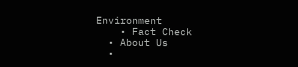Environment
    • Fact Check
  • About Us
  •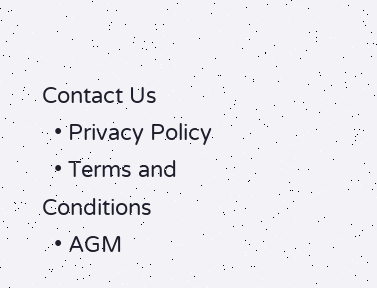Contact Us
  • Privacy Policy
  • Terms and Conditions
  • AGM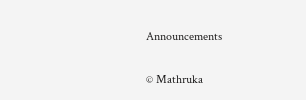Announcements

© Mathruka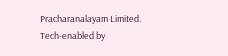Pracharanalayam Limited.
Tech-enabled by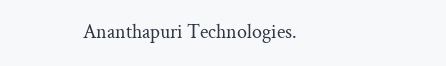Ananthapuri Technologies.